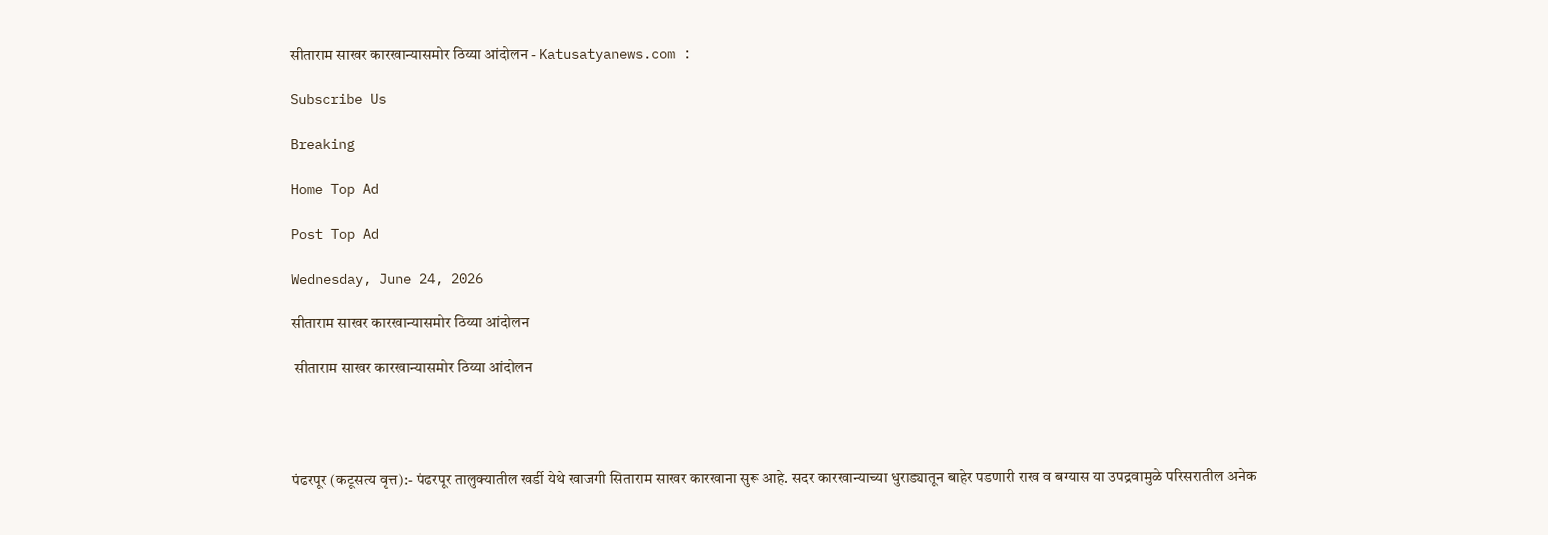सीताराम साखर कारखान्यासमोर ठिय्या आंदोलन - Katusatyanews.com :

Subscribe Us

Breaking

Home Top Ad

Post Top Ad

Wednesday, June 24, 2026

सीताराम साखर कारखान्यासमोर ठिय्या आंदोलन

 सीताराम साखर कारखान्यासमोर ठिय्या आंदोलन




पंढरपूर (कटूसत्य वृत्त):- पंढरपूर तालुक्यातील खर्डी येथे खाजगी सिताराम साखर कारखाना सुरू आहे. सदर कारखान्याच्या धुराड्यातून बाहेर पडणारी राख व बग्यास या उपद्रवामुळे परिसरातील अनेक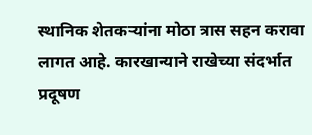स्थानिक शेतकऱ्यांना मोठा त्रास सहन करावा लागत आहे. कारखान्याने राखेच्या संदर्भात प्रदूषण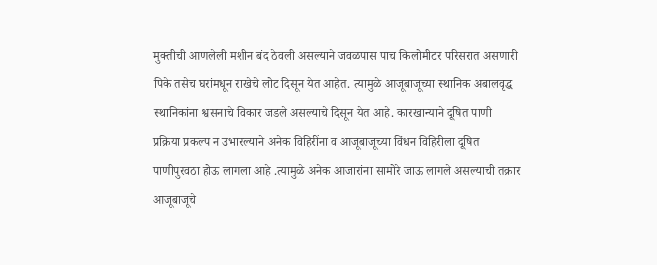मुक्तीची आणलेली मशीन बंद ठेवली असल्याने जवळपास पाच किलोमीटर परिसरात असणारी पिके तसेच घरांमधून राखेचे लोट दिसून येत आहेत. त्यामुळे आजूबाजूच्या स्थानिक अबालवृद्ध स्थानिकांना श्वसनाचे विकार जडले असल्याचे दिसून येत आहे. कारखान्याने दूषित पाणी प्रक्रिया प्रकल्प न उभारल्याने अनेक विहिरींना व आजूबाजूच्या विंधन विहिरीला दूषित पाणीपुरवठा होऊ लागला आहे .त्यामुळे अनेक आजारांना सामोरे जाऊ लागले असल्याची तक्रार आजूबाजूचे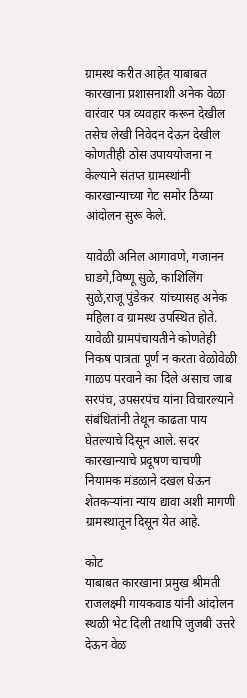ग्रामस्थ करीत आहेत याबाबत कारखाना प्रशासनाशी अनेक वेळा वारंवार पत्र व्यवहार करून देखील तसेच लेखी निवेदन देऊन देखील कोणतीही ठोस उपाययोजना न केल्याने संतप्त ग्रामस्थांनी कारखान्याच्या गेट समोर ठिय्या आंदोलन सुरू केले.

यावेळी अनिल आगावणे, गजानन घाडगे,विष्णू सुळे, काशिलिंग सुळे,राजू पुंडेकर  यांच्यासह अनेक महिला व ग्रामस्थ उपस्थित होते.
यावेळी ग्रामपंचायतीने कोणतेही निकष पात्रता पूर्ण न करता वेळोवेळी गाळप परवाने का दिले असाच जाब सरपंच, उपसरपंच यांना विचारल्याने संबंधितांनी तेथून काढता पाय घेतल्याचे दिसून आले. सदर कारखान्याचे प्रदूषण चाचणी नियामक मंडळाने दखल घेऊन शेतकऱ्यांना न्याय द्यावा अशी मागणी ग्रामस्थातून दिसून येत आहे.

कोट
याबाबत कारखाना प्रमुख श्रीमती राजलक्ष्मी गायकवाड यांनी आंदोलन स्थळी भेट दिली तथापि जुजबी उत्तरे देऊन वेळ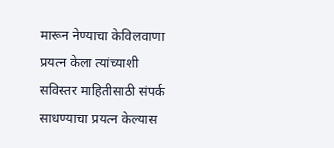मारून नेण्याचा केविलवाणा प्रयत्न केला त्यांच्याशी सविस्तर माहितीसाठी संपर्क साधण्याचा प्रयत्न केल्यास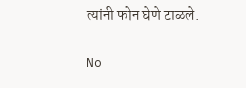त्यांनी फोन घेणे टाळले.

No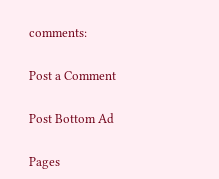comments:

Post a Comment

Post Bottom Ad

Pages